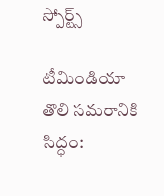స్పోర్ట్స్

టీమిండియా తొలి సమరానికి సిద్ధం: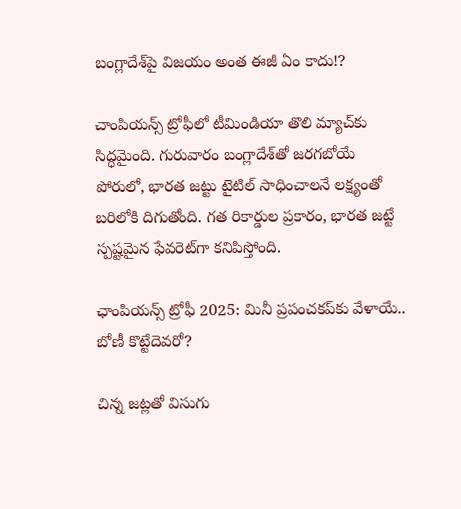బంగ్లాదేశ్‌పై విజయం అంత ఈజీ ఏం కాదు!?

చాంపియన్స్ ట్రోఫీలో టీమిండియా తొలి మ్యాచ్‌కు సిద్ధమైంది. గురువారం బంగ్లాదేశ్‌తో జరగబోయే పోరులో, భారత జట్టు టైటిల్ సాధించాలనే లక్ష్యంతో బరిలోకి దిగుతోంది. గత రికార్డుల ప్రకారం, భారత జట్టే స్పష్టమైన ఫేవరెట్‌గా కనిపిస్తోంది.

ఛాంపియన్స్ ట్రోఫీ 2025: మినీ ప్రపంచకప్‌కు వేళాయే.. బోణీ కొట్టేదెవరో?

చిన్న జట్లతో విసుగు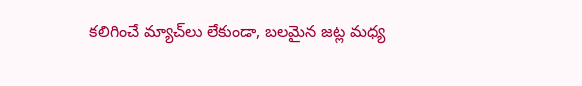కలిగించే మ్యాచ్‌లు లేకుండా, బలమైన జట్ల మధ్య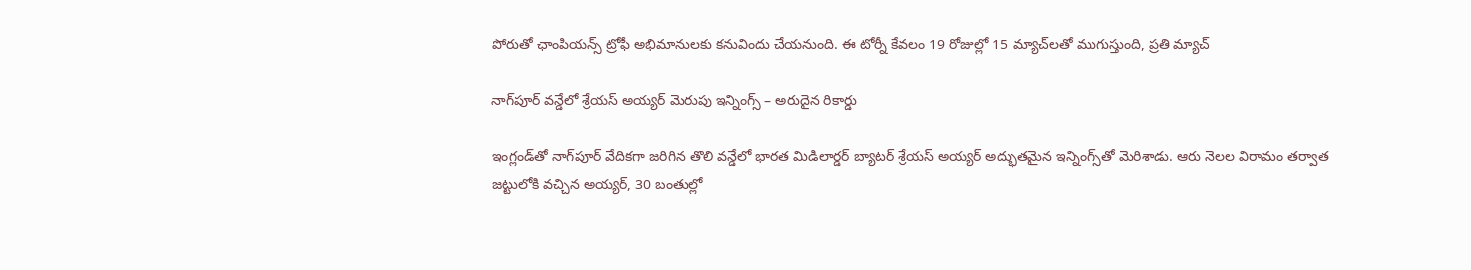పోరుతో ఛాంపియన్స్ ట్రోఫీ అభిమానులకు కనువిందు చేయనుంది. ఈ టోర్నీ కేవలం 19 రోజుల్లో 15 మ్యాచ్‌లతో ముగుస్తుంది, ప్రతి మ్యాచ్

నాగ్‌పూర్ వన్డేలో శ్రేయస్ అయ్యర్ మెరుపు ఇన్నింగ్స్ – అరుదైన రికార్డు

ఇంగ్లండ్‌తో నాగ్‌పూర్ వేదికగా జరిగిన తొలి వన్డేలో భారత మిడిలార్డర్ బ్యాటర్ శ్రేయస్ అయ్యర్ అద్భుతమైన ఇన్నింగ్స్‌తో మెరిశాడు. ఆరు నెలల విరామం తర్వాత జట్టులోకి వచ్చిన అయ్యర్, 30 బంతుల్లో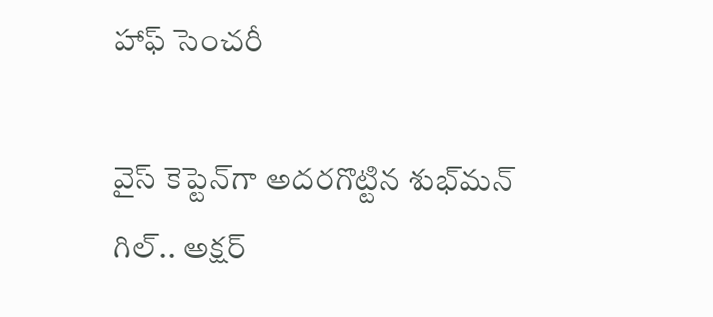హాఫ్ సెంచరీ

వైస్ కెప్టెన్‌గా అదరగొట్టిన శుభ్‌మన్ గిల్.. అక్షర్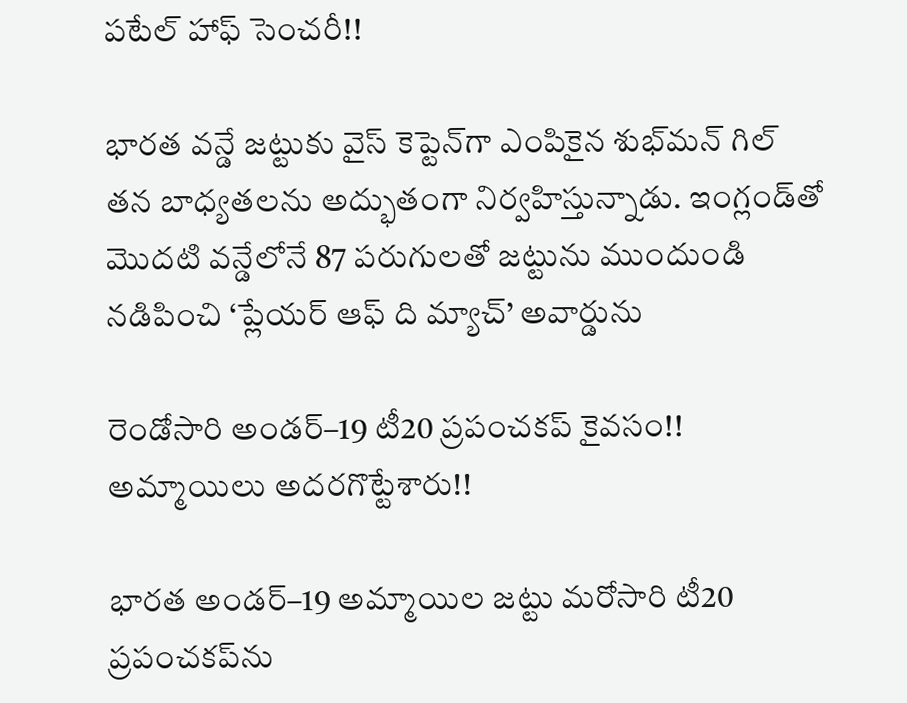పటేల్‌ హాఫ్ సెంచరీ!!

భారత వన్డే జట్టుకు వైస్‌ కెప్టెన్‌గా ఎంపికైన శుభ్‌మన్‌ గిల్‌ తన బాధ్యతలను అద్భుతంగా నిర్వహిస్తున్నాడు. ఇంగ్లండ్‌తో మొదటి వన్డేలోనే 87 పరుగులతో జట్టును ముందుండి నడిపించి ‘ప్లేయర్ ఆఫ్ ది మ్యాచ్’ అవార్డును

రెండోసారి అండర్‌–19 టీ20 ప్రపంచకప్‌ కైవసం!! అమ్మాయిలు అదరగొట్టేశారు!!

భారత అండర్‌–19 అమ్మాయిల జట్టు మరోసారి టీ20 ప్రపంచకప్‌ను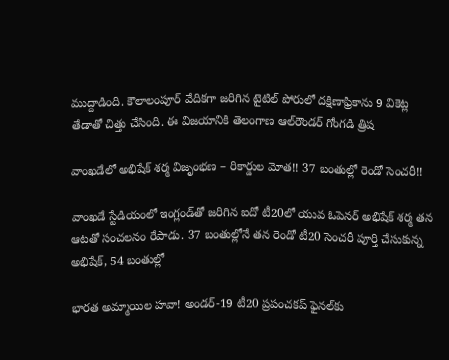ముద్దాడింది. కౌలాలంపూర్ వేదికగా జరిగిన టైటిల్‌ పోరులో దక్షిణాఫ్రికాను 9 వికెట్ల తేడాతో చిత్తు చేసింది. ఈ విజయానికి తెలంగాణ ఆల్‌రౌండర్ గోంగడి త్రిష

వాంఖడేలో అభిషేక్‌ శర్మ విజృంభణ – రికార్డుల మోత!! 37 బంతుల్లో రెండో సెంచరీ!!

వాంఖడే స్టేడియంలో ఇంగ్లండ్‌తో జరిగిన ఐదో టీ20లో యువ ఓపెనర్ అభిషేక్ శర్మ తన ఆటతో సంచలనం రేపాడు. 37 బంతుల్లోనే తన రెండో టీ20 సెంచరీ పూర్తి చేసుకున్న అభిషేక్, 54 బంతుల్లో

భారత అమ్మాయిల హవా! అండర్-19 టీ20 ప్రపంచకప్ ఫైనల్‌కు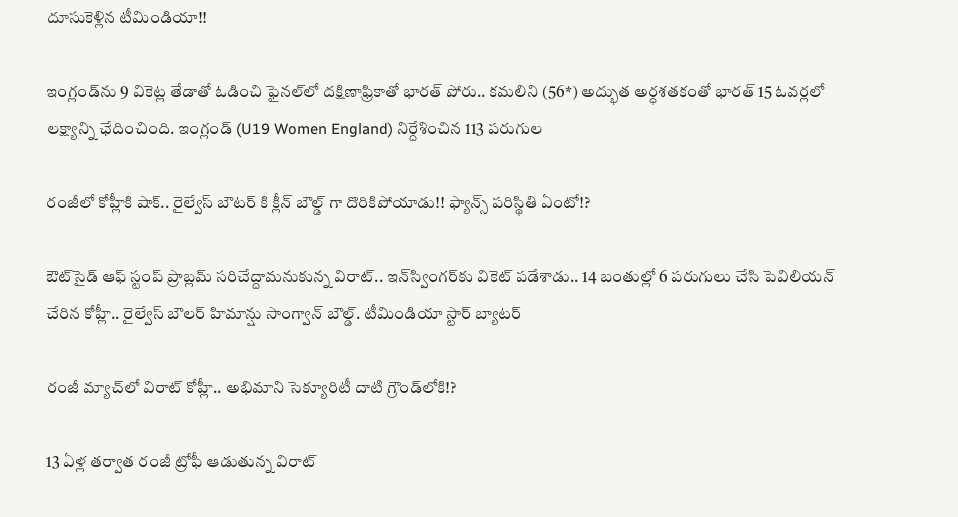దూసుకెళ్లిన టీమిండియా!!

ఇంగ్లండ్‌ను 9 వికెట్ల తేడాతో ఓడించి ఫైనల్‌లో దక్షిణాఫ్రికాతో భారత్ పోరు.. కమలిని (56*) అద్భుత అర్ధశతకంతో భారత్‌ 15 ఓవర్లలో లక్ష్యాన్ని ఛేదించింది. ఇంగ్లండ్ (U19 Women England) నిర్దేశించిన 113 పరుగుల

రంజీలో కోహ్లీకి షాక్.. రైల్వేస్ బౌటర్ కి క్లీన్ బౌల్డ్ గా దొరికిపోయాడు!! ఫ్యాన్స్ పరిస్థితి ఏంటో!?

ఔట్‌సైడ్ ఆఫ్ స్టంప్ ప్రాబ్లమ్ సరిచేద్దామనుకున్న విరాట్.. ఇన్‌స్వింగర్‌కు వికెట్ పడేశాడు.. 14 బంతుల్లో 6 పరుగులు చేసి పెవిలియన్ చేరిన కోహ్లీ.. రైల్వేస్ బౌలర్ హిమాన్షు సాంగ్వాన్ బౌల్డ్. టీమిండియా స్టార్ బ్యాటర్

రంజీ మ్యాచ్‌లో విరాట్ కోహ్లీ.. అభిమాని సెక్యూరిటీ దాటి గ్రౌండ్‌లోకి!?

13 ఏళ్ల తర్వాత రంజీ ట్రోఫీ ఆడుతున్న విరాట్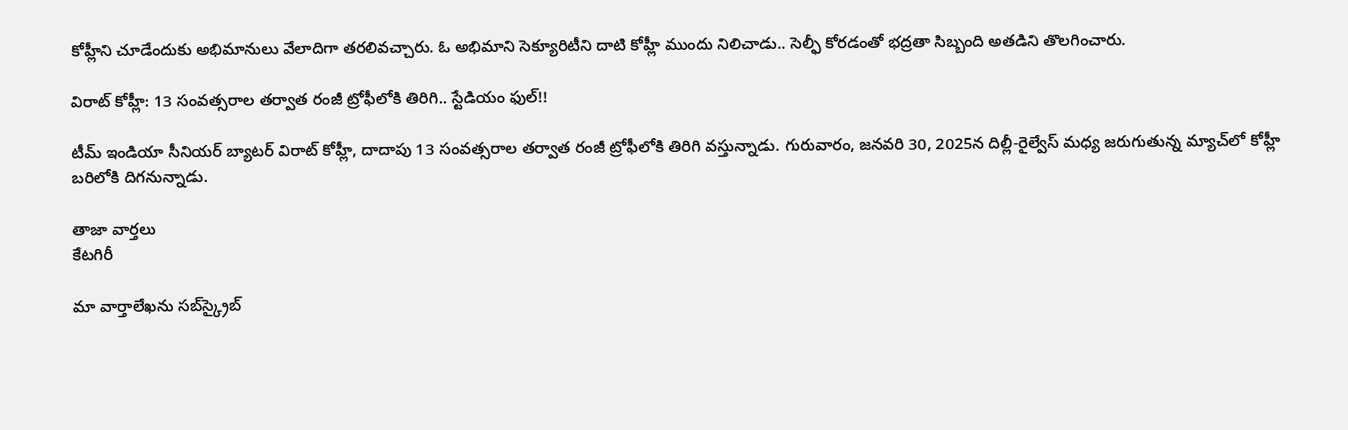కోహ్లీని చూడేందుకు అభిమానులు వేలాదిగా తరలివచ్చారు. ఓ అభిమాని సెక్యూరిటీని దాటి కోహ్లీ ముందు నిలిచాడు.. సెల్ఫీ కోరడంతో భద్రతా సిబ్బంది అతడిని తొలగించారు.

విరాట్ కోహ్లీ: 13 సంవత్సరాల తర్వాత రంజీ ట్రోఫీలోకి తిరిగి.. స్టేడియం ఫుల్!!

టీమ్ ఇండియా సీనియర్ బ్యాటర్ విరాట్ కోహ్లీ, దాదాపు 13 సంవత్సరాల తర్వాత రంజీ ట్రోఫీలోకి తిరిగి వస్తున్నాడు. గురువారం, జనవరి 30, 2025న దిల్లీ-రైల్వేస్ మధ్య జరుగుతున్న మ్యాచ్‌లో కోహ్లీ బరిలోకి దిగనున్నాడు.

తాజా వార్తలు
కేటగిరీ

మా వార్తాలేఖను సబ్‌స్క్రైబ్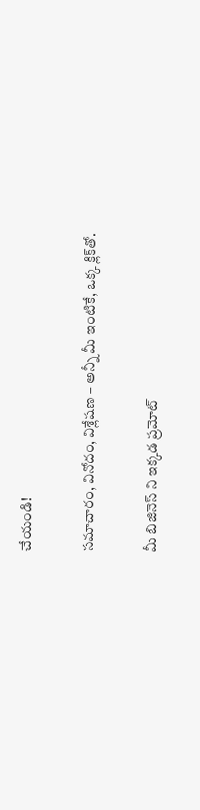చేయండి!

సమాచారం, వినోదం, విశ్లేషణ – అన్నీ మీ ఇంటికే, ఒక్క క్లిక్‌తో.

మీ బిజినెస్ ని ఇక్కడ ప్రమోట్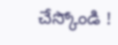చేస్కోండి !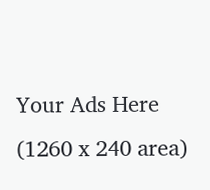Your Ads Here (1260 x 240 area)